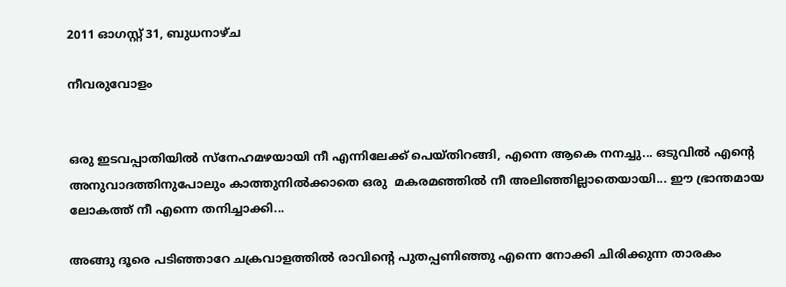2011 ഓഗസ്റ്റ് 31, ബുധനാഴ്‌ച

നീവരുവോളം


ഒരു ഇടവപ്പാതിയില്‍ സ്നേഹമഴയായി നീ എന്നിലേക്ക്‌ പെയ്തിറങ്ങി, എന്നെ ആകെ നനച്ചു... ഒടുവില്‍ എന്റെ അനുവാദത്തിനുപോലും കാത്തുനില്‍ക്കാതെ ഒരു  മകരമഞ്ഞില്‍ നീ അലിഞ്ഞില്ലാതെയായി... ഈ ഭ്രാന്തമായ ലോകത്ത് നീ എന്നെ തനിച്ചാക്കി...

അങ്ങു ദൂരെ പടിഞ്ഞാറേ ചക്രവാളത്തില്‍ രാവിന്‍റെ പുതപ്പണിഞ്ഞു എന്നെ നോക്കി ചിരിക്കുന്ന താരകം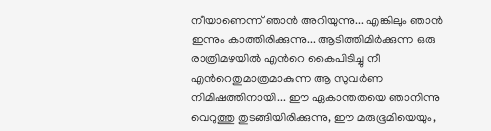നീയാണെന്ന് ഞാന്‍ അറിയുന്നു... എങ്കിലും ഞാന്‍ ഇന്നും കാത്തിരിക്കുന്നു... ആടിത്തിമിര്‍ക്കുന്ന ഒരു രാത്രിമഴയില്‍ എന്‍റെ കൈപിടിച്ചു നീ എന്‍റെതുമാത്രമാകുന്ന ആ സുവര്‍ണ നിമിഷത്തിനായി... ഈ ഏകാന്തതയെ ഞാനിന്നു വെറുത്തു തുടങ്ങിയിരിക്കുന്നു, ഈ മരുഭൂമിയെയും,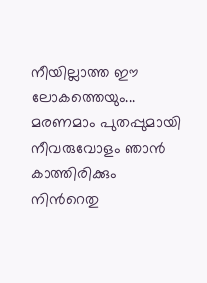നീയില്ലാത്ത ഈ ലോകത്തെയും... മരണമാം പുതപ്പുമായി നീവരുവോളം ഞാന്‍ കാത്തിരിക്കും നിന്‍റെതു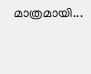മാത്രമായി...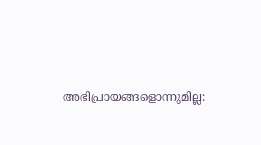അഭിപ്രായങ്ങളൊന്നുമില്ല: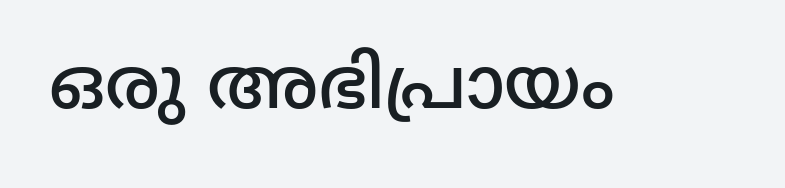ഒരു അഭിപ്രായം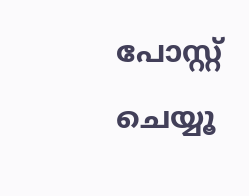പോസ്റ്റ് ചെയ്യൂ